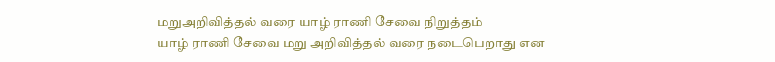மறுஅறிவித்தல் வரை யாழ் ராணி சேவை நிறுத்தம்
யாழ் ராணி சேவை மறு அறிவித்தல் வரை நடைபெறாது என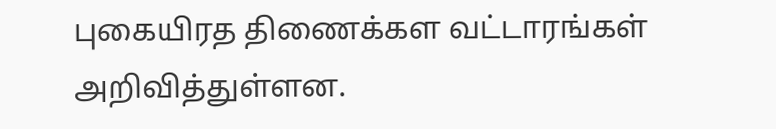புகையிரத திணைக்கள வட்டாரங்கள் அறிவித்துள்ளன.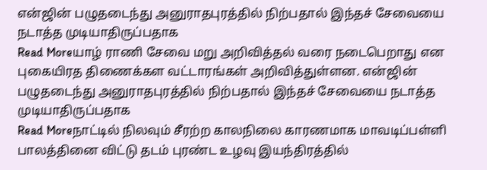என்ஜின் பழுதடைந்து அனுராதபுரத்தில் நிற்பதால் இந்தச் சேவையை நடாத்த முடியாதிருப்பதாக
Read Moreயாழ் ராணி சேவை மறு அறிவித்தல் வரை நடைபெறாது என புகையிரத திணைக்கள வட்டாரங்கள் அறிவித்துள்ளன. என்ஜின் பழுதடைந்து அனுராதபுரத்தில் நிற்பதால் இந்தச் சேவையை நடாத்த முடியாதிருப்பதாக
Read Moreநாட்டில் நிலவும் சீரற்ற காலநிலை காரணமாக மாவடிப்பள்ளி பாலத்தினை விட்டு தடம் புரண்ட உழவு இயந்திரத்தில்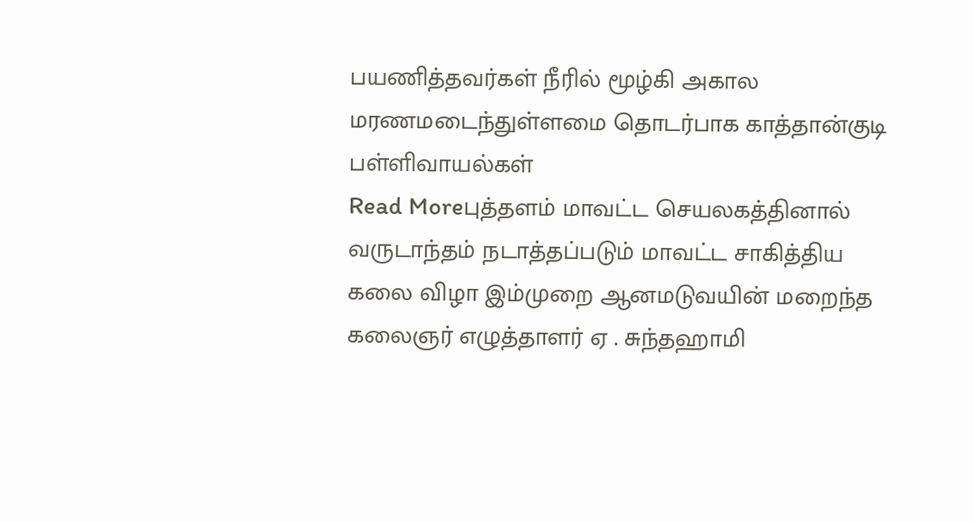பயணித்தவர்கள் நீரில் மூழ்கி அகால மரணமடைந்துள்ளமை தொடர்பாக காத்தான்குடி பள்ளிவாயல்கள்
Read Moreபுத்தளம் மாவட்ட செயலகத்தினால் வருடாந்தம் நடாத்தப்படும் மாவட்ட சாகித்திய கலை விழா இம்முறை ஆனமடுவயின் மறைந்த கலைஞர் எழுத்தாளர் ஏ . சுந்தஹாமி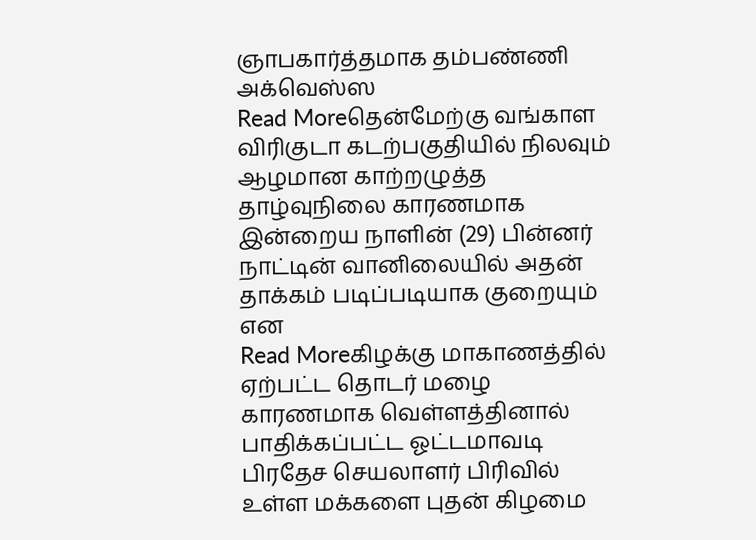ஞாபகார்த்தமாக தம்பண்ணி அக்வெஸ்ஸ
Read Moreதென்மேற்கு வங்காள விரிகுடா கடற்பகுதியில் நிலவும் ஆழமான காற்றழுத்த தாழ்வுநிலை காரணமாக இன்றைய நாளின் (29) பின்னர் நாட்டின் வானிலையில் அதன் தாக்கம் படிப்படியாக குறையும் என
Read Moreகிழக்கு மாகாணத்தில் ஏற்பட்ட தொடர் மழை காரணமாக வெள்ளத்தினால் பாதிக்கப்பட்ட ஓட்டமாவடி பிரதேச செயலாளர் பிரிவில் உள்ள மக்களை புதன் கிழமை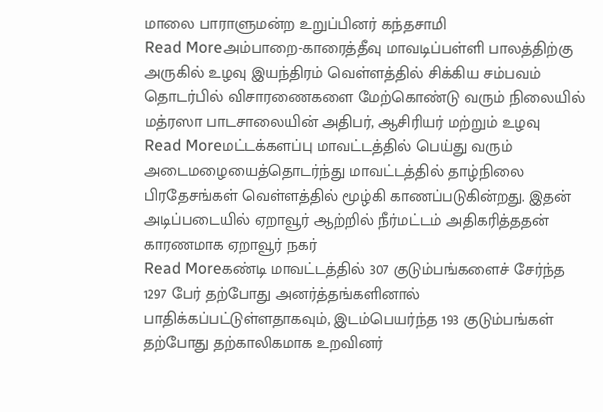மாலை பாராளுமன்ற உறுப்பினர் கந்தசாமி
Read Moreஅம்பாறை-காரைத்தீவு மாவடிப்பள்ளி பாலத்திற்கு அருகில் உழவு இயந்திரம் வெள்ளத்தில் சிக்கிய சம்பவம் தொடர்பில் விசாரணைகளை மேற்கொண்டு வரும் நிலையில் மத்ரஸா பாடசாலையின் அதிபர், ஆசிரியர் மற்றும் உழவு
Read Moreமட்டக்களப்பு மாவட்டத்தில் பெய்து வரும் அடைமழையைத்தொடர்ந்து மாவட்டத்தில் தாழ்நிலை பிரதேசங்கள் வெள்ளத்தில் மூழ்கி காணப்படுகின்றது. இதன் அடிப்படையில் ஏறாவூர் ஆற்றில் நீர்மட்டம் அதிகரித்ததன் காரணமாக ஏறாவூர் நகர்
Read Moreகண்டி மாவட்டத்தில் 307 குடும்பங்களைச் சேர்ந்த 1297 பேர் தற்போது அனர்த்தங்களினால் பாதிக்கப்பட்டுள்ளதாகவும், இடம்பெயர்ந்த 193 குடும்பங்கள் தற்போது தற்காலிகமாக உறவினர்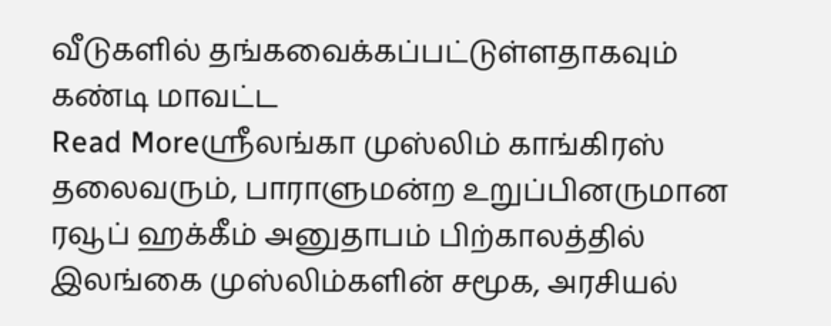வீடுகளில் தங்கவைக்கப்பட்டுள்ளதாகவும் கண்டி மாவட்ட
Read Moreஸ்ரீலங்கா முஸ்லிம் காங்கிரஸ் தலைவரும், பாராளுமன்ற உறுப்பினருமான ரவூப் ஹக்கீம் அனுதாபம் பிற்காலத்தில் இலங்கை முஸ்லிம்களின் சமூக, அரசியல்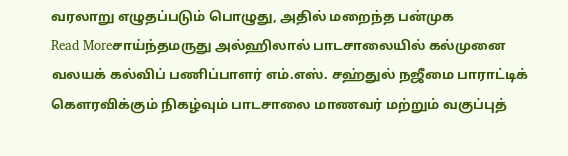வரலாறு எழுதப்படும் பொழுது, அதில் மறைந்த பன்முக
Read Moreசாய்ந்தமருது அல்ஹிலால் பாடசாலையில் கல்முனை வலயக் கல்விப் பணிப்பாளர் எம்.எஸ். சஹ்துல் நஜீமை பாராட்டிக் கௌரவிக்கும் நிகழ்வும் பாடசாலை மாணவர் மற்றும் வகுப்புத்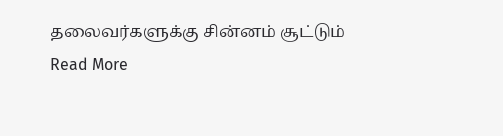தலைவர்களுக்கு சின்னம் சூட்டும்
Read More